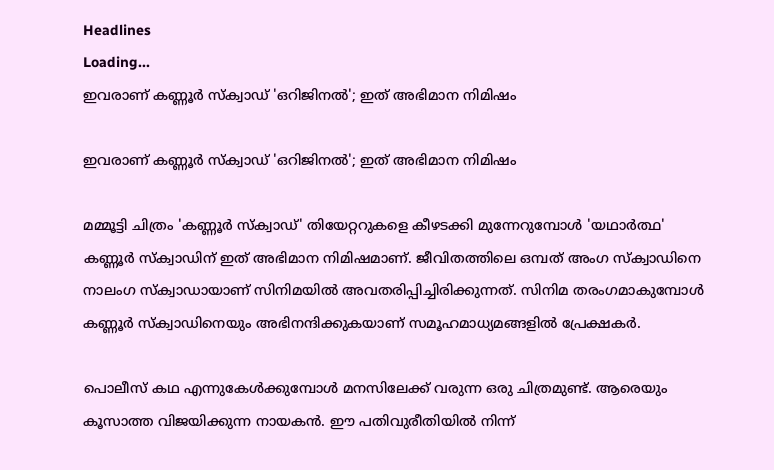Headlines
Loading...
ഇവരാണ് കണ്ണൂർ സ്ക്വാഡ് 'ഒറിജിനൽ'; ഇത് അഭിമാന നിമിഷം

ഇവരാണ് കണ്ണൂർ സ്ക്വാഡ് 'ഒറിജിനൽ'; ഇത് അഭിമാന നിമിഷം

മമ്മൂട്ടി ചിത്രം 'കണ്ണൂർ സ്ക്വാഡ്' തിയേറ്ററുകളെ കീഴടക്കി മുന്നേറുമ്പോൾ 'യഥാർത്ഥ' കണ്ണൂർ സ്ക്വാഡിന് ഇത് അഭിമാന നിമിഷമാണ്. ജീവിതത്തിലെ ഒമ്പത് അംഗ സ്ക്വാഡിനെ നാലംഗ സ്ക്വാഡായാണ് സിനിമയിൽ അവതരിപ്പിച്ചിരിക്കുന്നത്. സിനിമ തരംഗമാകുമ്പോൾ കണ്ണൂർ സ്ക്വാഡിനെയും അഭിനന്ദിക്കുകയാണ് സമൂഹമാധ്യമങ്ങളിൽ പ്രേക്ഷകർ.

പൊലീസ് കഥ എന്നുകേൾക്കുമ്പോൾ മനസിലേക്ക് വരുന്ന ഒരു ചിത്രമുണ്ട്. ആരെയും കൂസാത്ത വിജയിക്കുന്ന നായകൻ. ഈ പതിവുരീതിയിൽ നിന്ന്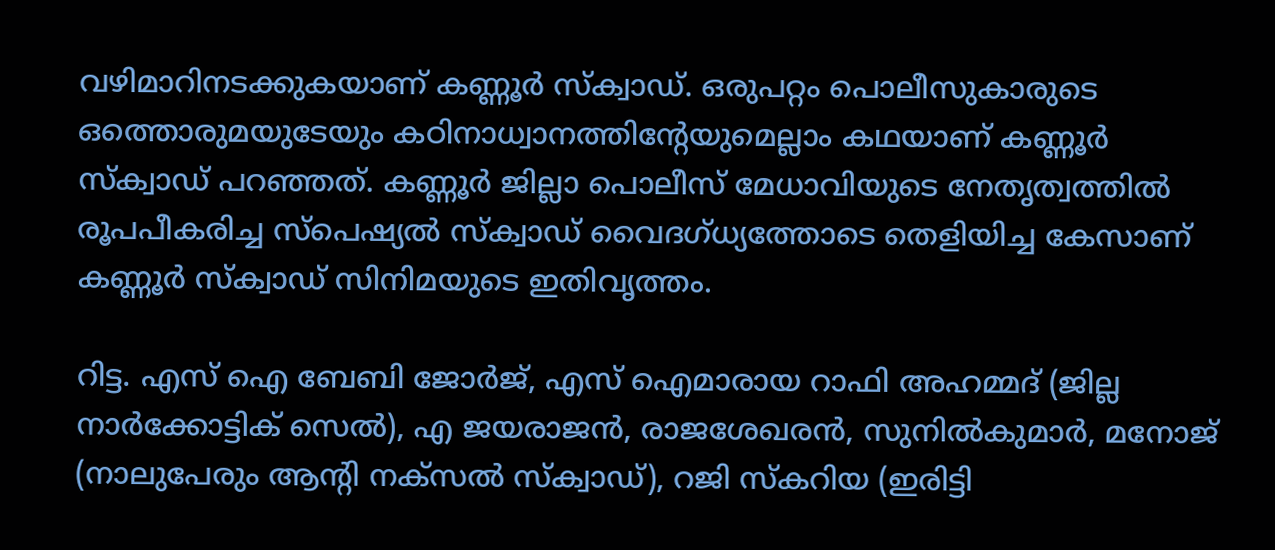വഴിമാറിനടക്കുകയാണ് കണ്ണൂർ സ്ക്വാഡ്. ഒരുപറ്റം പൊലീസുകാരുടെ ഒത്തൊരുമയുടേയും കഠിനാധ്വാനത്തിന്റേയുമെല്ലാം കഥയാണ് കണ്ണൂർ സ്ക്വാഡ് പറഞ്ഞത്. കണ്ണൂർ ജില്ലാ പൊലീസ് മേധാവിയുടെ നേതൃത്വത്തില്‍ രൂപപീകരിച്ച സ്പെഷ്യൽ സ്‌ക്വാഡ് വൈദഗ്ധ്യത്തോടെ തെളിയിച്ച കേസാണ് കണ്ണൂര്‍ സ്‌ക്വാഡ് സിനിമയുടെ ഇതിവൃത്തം.

റിട്ട. എസ് ഐ ബേബി ജോര്‍ജ്, എസ് ഐമാരായ റാഫി അഹമ്മദ് (ജില്ല നാര്‍ക്കോട്ടിക് സെല്‍), എ ജയരാജന്‍, രാജശേഖരന്‍, സുനില്‍കുമാര്‍, മനോജ് (നാലുപേരും ആന്റി നക്‌സല്‍ സ്‌ക്വാഡ്), റജി സ്‌കറിയ (ഇരിട്ടി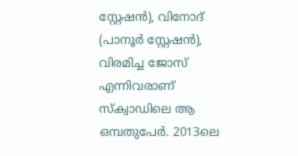സ്റ്റേഷന്‍), വിനോദ് (പാനൂര്‍ സ്റ്റേഷന്‍), വിരമിച്ച ജോസ് എന്നിവരാണ് സ്ക്വാഡിലെ ആ ഒമ്പതുപേര്‍. 2013ലെ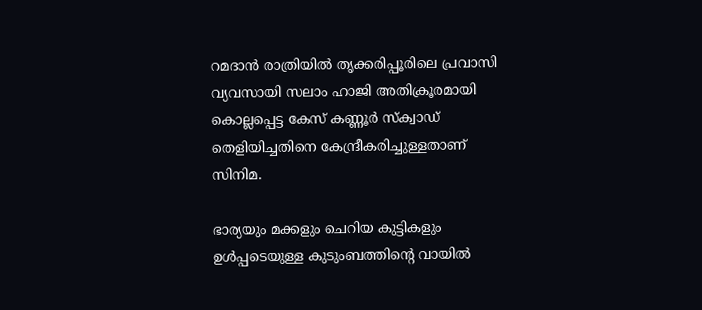റമദാൻ രാത്രിയില്‍ തൃക്കരിപ്പൂരിലെ പ്രവാസി വ്യവസായി സലാം ഹാജി അതിക്രൂരമായി കൊല്ലപ്പെട്ട കേസ് കണ്ണൂർ സ്ക്വാഡ് തെളിയിച്ചതിനെ കേന്ദ്രീകരിച്ചുള്ളതാണ് സിനിമ.

ഭാര്യയും മക്കളും ചെറിയ കുട്ടികളും ഉള്‍പ്പടെയുള്ള കുടുംബത്തിന്റെ വായില്‍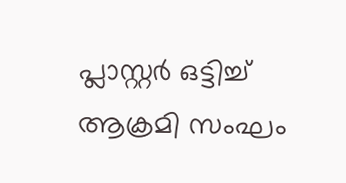പ്ലാസ്റ്റര്‍ ഒട്ടിച്ച് ആക്രമി സംഘം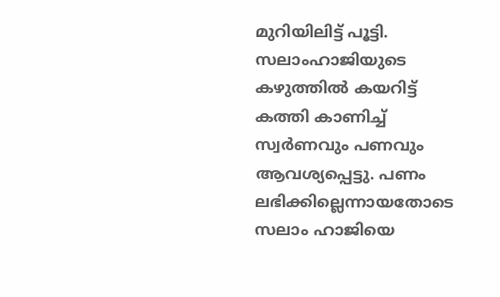മുറിയിലിട്ട് പൂട്ടി. സലാംഹാജിയുടെ കഴുത്തില്‍ കയറിട്ട് കത്തി കാണിച്ച് സ്വർണവും പണവും ആവശ്യപ്പെട്ടു. പണം ലഭിക്കില്ലെന്നായതോടെ സലാം ഹാജിയെ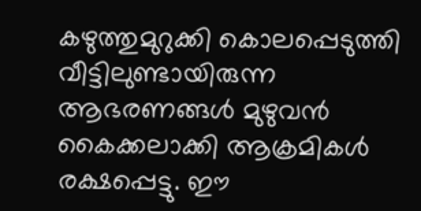കഴുത്തുമുറുക്കി കൊലപ്പെടുത്തി വീട്ടിലുണ്ടായിരുന്ന ആഭരണങ്ങള്‍ മുഴുവന്‍ കൈക്കലാക്കി ആക്രമികള്‍ രക്ഷപ്പെട്ടു. ഈ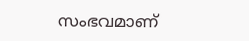സംഭവമാണ്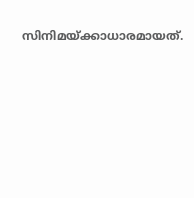സിനിമയ്ക്കാധാരമായത്.